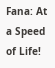Fana: At a Speed of Life!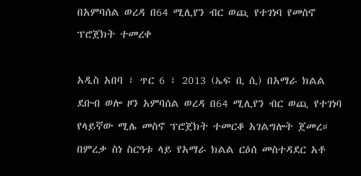በአምባሰል ወረዳ በ64 ሚሊየን ብር ወጪ የተገነባ የመስኖ ፕሮጀክት ተመረቀ

አዲስ አበባ ፣ ጥር 6 ፣ 2013 (ኤፍ ቢ ሲ) በአማራ ክልል ደቡብ ወሎ ዞን አምባሰል ወረዳ በ64 ሚሊየን ብር ወጪ የተገነባ የላይኛው ሚሌ መስኖ ፕሮጀክት ተመርቆ አገልግሎት ጀመረ።
በምረቃ ስነ ስርዓቱ ላይ የአማራ ክልል ርዕሰ መስተዳደር አቶ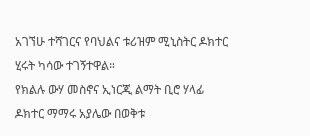አገኘሁ ተሻገርና የባህልና ቱሪዝም ሚኒስትር ዶክተር ሂሩት ካሳው ተገኝተዋል።
የክልሉ ውሃ መስኖና ኢነርጂ ልማት ቢሮ ሃላፊ ዶክተር ማማሩ አያሌው በወቅቱ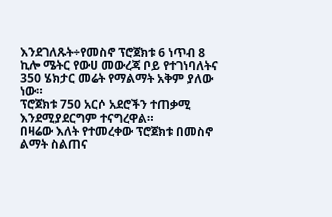እንደገለጹት÷የመስኖ ፕሮጀክቱ 6 ነጥብ 8 ኪሎ ሜትር የውሀ መውረጃ ቦይ የተገነባለትና 350 ሄክታር መሬት የማልማት አቅም ያለው ነው።
ፕሮጀክቱ 750 አርሶ አደሮችን ተጠቃሚ እንደሚያደርግም ተናግረዋል።
በዛሬው እለት የተመረቀው ፕሮጀክቱ በመስኖ ልማት ስልጠና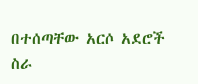በተሰጣቸው አርሶ አደሮች ስራ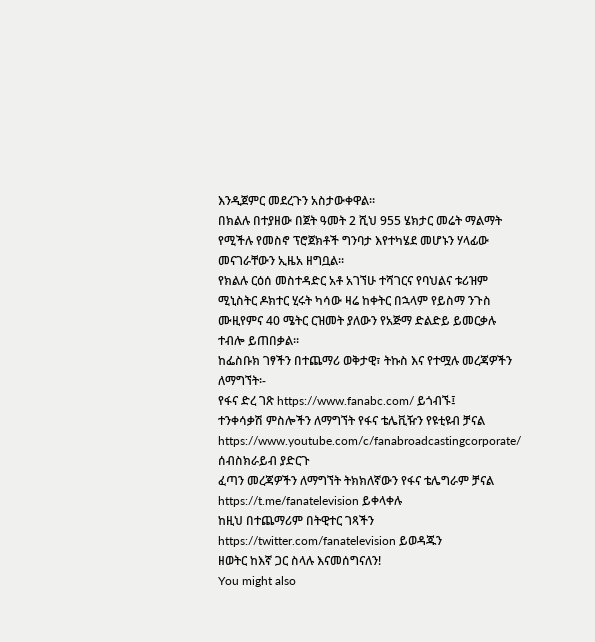እንዲጀምር መደረጉን አስታውቀዋል።
በክልሉ በተያዘው በጀት ዓመት 2 ሺህ 955 ሄክታር መሬት ማልማት የሚችሉ የመስኖ ፕሮጀክቶች ግንባታ እየተካሄደ መሆኑን ሃላፊው መናገራቸውን ኢዜአ ዘግቧል።
የክልሉ ርዕሰ መስተዳድር አቶ አገኘሁ ተሻገርና የባህልና ቱሪዝም ሚኒስትር ዶክተር ሂሩት ካሳው ዛሬ ከቀትር በኋላም የይስማ ንጉስ ሙዚየምና 40 ሜትር ርዝመት ያለውን የአጅማ ድልድይ ይመርቃሉ ተብሎ ይጠበቃል።
ከፌስቡክ ገፃችን በተጨማሪ ወቅታዊ፣ ትኩስ እና የተሟሉ መረጃዎችን ለማግኘት፡-
የፋና ድረ ገጽ https://www.fanabc.com/ ይጎብኙ፤
ተንቀሳቃሽ ምስሎችን ለማግኘት የፋና ቴሌቪዥን የዩቲዩብ ቻናል https://www.youtube.com/c/fanabroadcastingcorporate/ ሰብስክራይብ ያድርጉ
ፈጣን መረጃዎችን ለማግኘት ትክክለኛውን የፋና ቴሌግራም ቻናል https://t.me/fanatelevision ይቀላቀሉ
ከዚህ በተጨማሪም በትዊተር ገጻችን https://twitter.com/fanatelevision ይወዳጁን
ዘወትር ከእኛ ጋር ስላሉ እናመሰግናለን!
You might also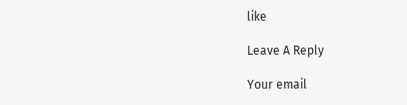like

Leave A Reply

Your email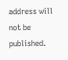address will not be published.